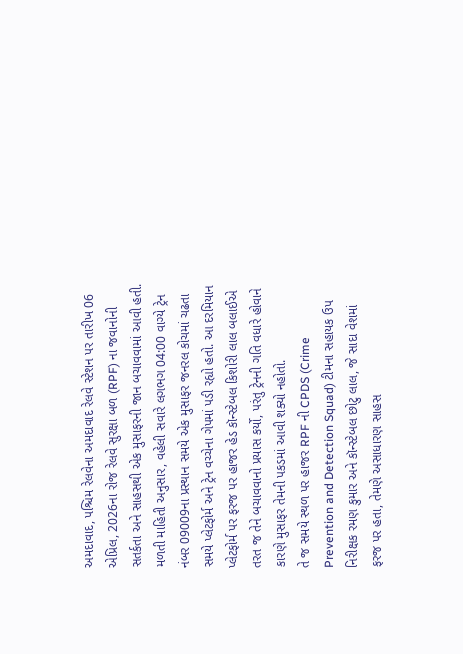અમદાવાદ, પશ્ચિમ રેલવેના અમદાવાદ રેલવે સ્ટેશન પર તારીખ 06 એપ્રિલ, 2026ના રોજ રેલવે સુરક્ષા બળ (RPF) ના જવાનોની સતર્કતા અને સાહસથી એક મુસાફરની જાન બચાવવામાં આવી હતી.
મળતી માહિતી અનુસાર, વહેલી સવારે લગભગ 04:00 વાગ્યે ટ્રેન નંબર 09009ના પ્રસ્થાન સમયે એક મુસાફર જનરલ કોચમાં ચઢતા સમયે પ્લેટફોર્મ અને ટ્રેન વચ્ચેના ગેપમાં પડી રહ્યો હતો. આ દરમિયાન પ્લેટફોર્મ પર ફરજ પર હાજર હેડ કૉન્સ્ટેબલ કિશોરી લાલ બલાઈએ તરત જ તેને બચાવવાનો પ્રયાસ કર્યો, પરંતુ ટ્રેનની ગતિ વધારે હોવાને કારણે મુસાફર તેમની પકડમાં આવી શક્યો નહોતો.
તે જ સમયે સ્થળ પર હાજર RPF ની CPDS (Crime Prevention and Detection Squad) ટીમના સહાયક ઉપ નિરીક્ષક રમણ કુમાર અને કૉન્સ્ટેબલ છોટુ લાલ, જે સાદા વેશમાં ફરજ પર હતા, તેમણે અસાધારણ સાહસ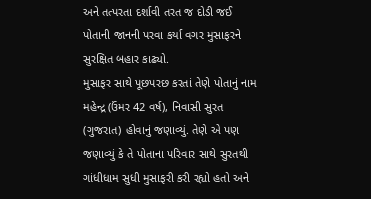અને તત્પરતા દર્શાવી તરત જ દોડી જઈ પોતાની જાનની પરવા કર્યા વગર મુસાફરને સુરક્ષિત બહાર કાઢ્યો.
મુસાફર સાથે પૂછપરછ કરતાં તેણે પોતાનું નામ મહેન્દ્ર (ઉંમર 42 વર્ષ), નિવાસી સુરત (ગુજરાત) હોવાનું જણાવ્યું. તેણે એ પણ જણાવ્યું કે તે પોતાના પરિવાર સાથે સુરતથી ગાંધીધામ સુધી મુસાફરી કરી રહ્યો હતો અને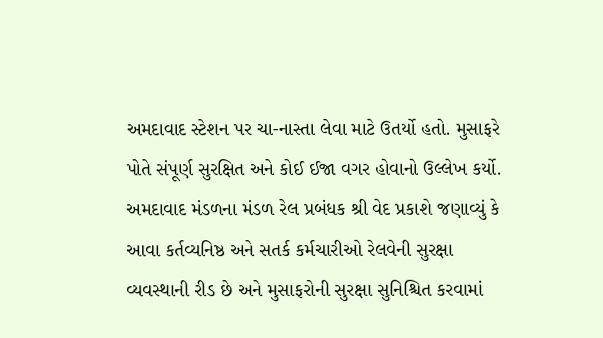અમદાવાદ સ્ટેશન પર ચા-નાસ્તા લેવા માટે ઉતર્યો હતો. મુસાફરે પોતે સંપૂર્ણ સુરક્ષિત અને કોઈ ઈજા વગર હોવાનો ઉલ્લેખ કર્યો.
અમદાવાદ મંડળના મંડળ રેલ પ્રબંધક શ્રી વેદ પ્રકાશે જણાવ્યું કે આવા કર્તવ્યનિષ્ઠ અને સતર્ક કર્મચારીઓ રેલવેની સુરક્ષા વ્યવસ્થાની રીડ છે અને મુસાફરોની સુરક્ષા સુનિશ્ચિત કરવામાં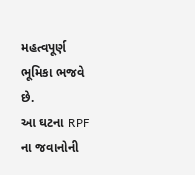મહત્વપૂર્ણ ભૂમિકા ભજવે છે.
આ ઘટના RPF ના જવાનોની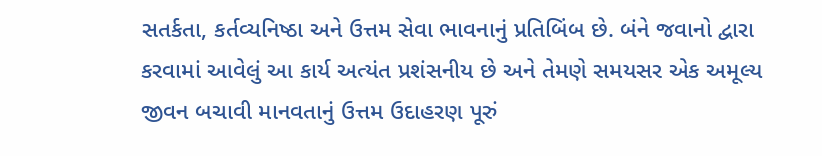સતર્કતા, કર્તવ્યનિષ્ઠા અને ઉત્તમ સેવા ભાવનાનું પ્રતિબિંબ છે. બંને જવાનો દ્વારા કરવામાં આવેલું આ કાર્ય અત્યંત પ્રશંસનીય છે અને તેમણે સમયસર એક અમૂલ્ય જીવન બચાવી માનવતાનું ઉત્તમ ઉદાહરણ પૂરું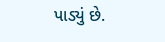પાડ્યું છે.